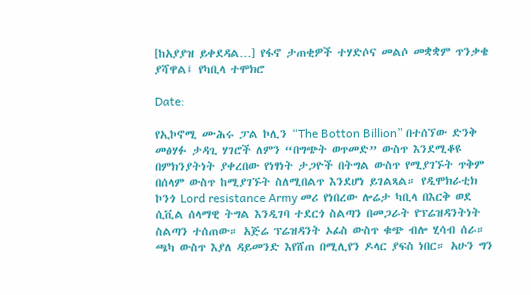[ከአያያዝ ይቀደዳል…] የፋኖ ታጠቂዎች ተሃድሶና መልሶ መቋቋም ጥንቃቄ ያሻዋል፤ የካቢላ ተሞክሮ

Date:

የኢኮኖሚ ሙሕሩ ፓል ኮሊን “The Botton Billion” በተሰኘው ድንቅ መፅሃፉ ታዳጊ ሃገሮች ለምን “በግጭት ወጥመድ” ውስጥ እንደሚቆዩ በምክንያትነት ያቀረበው የነፃነት ታጋዮች በትግል ውስጥ የሚያገኙት ጥቅም በሰላም ውስጥ ከሚያገኙት ስለሚበልጥ እንደሆነ ይገልጻል። የዲሞክራቲክ ኮንጎ Lord resistance Army መሪ የነበረው ሎሬታ ካቢላ በእርቅ ወደ ሲቪል ሰላማዊ ትግል እንዲገባ ተደርጎ ስልጣን በመጋራት የፕሬዝዳንትነት ስልጣን ተሰጠው። አጅሬ ፕሬዝዳንት ኦፊስ ውስጥ ቁጭ ብሎ ሂሳብ ሰራ። ጫካ ውስጥ እያለ ዳይመንድ እየሸጠ በሚሊየን ዶላር ያፍስ ነበር። አሁን ግን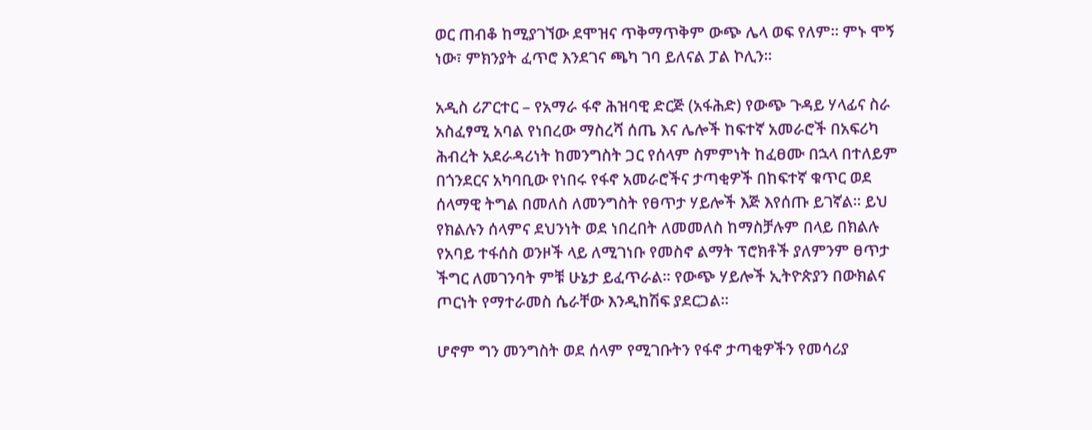ወር ጠብቆ ከሚያገኘው ደሞዝና ጥቅማጥቅም ውጭ ሌላ ወፍ የለም። ምኑ ሞኝ ነው፣ ምክንያት ፈጥሮ እንደገና ጫካ ገባ ይለናል ፓል ኮሊን።

አዲስ ሪፖርተር – የአማራ ፋኖ ሕዝባዊ ድርጅ (አፋሕድ) የውጭ ጉዳይ ሃላፊና ስራ አስፈፃሚ አባል የነበረው ማስረሻ ሰጤ እና ሌሎች ከፍተኛ አመራሮች በአፍሪካ ሕብረት አደራዳሪነት ከመንግስት ጋር የሰላም ስምምነት ከፈፀሙ በኋላ በተለይም በጎንደርና አካባቢው የነበሩ የፋኖ አመራሮችና ታጣቂዎች በከፍተኛ ቁጥር ወደ ሰላማዊ ትግል በመለስ ለመንግስት የፀጥታ ሃይሎች እጅ እየሰጡ ይገኛል። ይህ የክልሉን ሰላምና ደህንነት ወደ ነበረበት ለመመለስ ከማስቻሉም በላይ በክልሉ የአባይ ተፋሰስ ወንዞች ላይ ለሚገነቡ የመስኖ ልማት ፕሮክቶች ያለምንም ፀጥታ ችግር ለመገንባት ምቹ ሁኔታ ይፈጥራል። የውጭ ሃይሎች ኢትዮጵያን በውክልና ጦርነት የማተራመስ ሴራቸው እንዲከሽፍ ያደርጋል።

ሆኖም ግን መንግስት ወደ ሰላም የሚገቡትን የፋኖ ታጣቂዎችን የመሳሪያ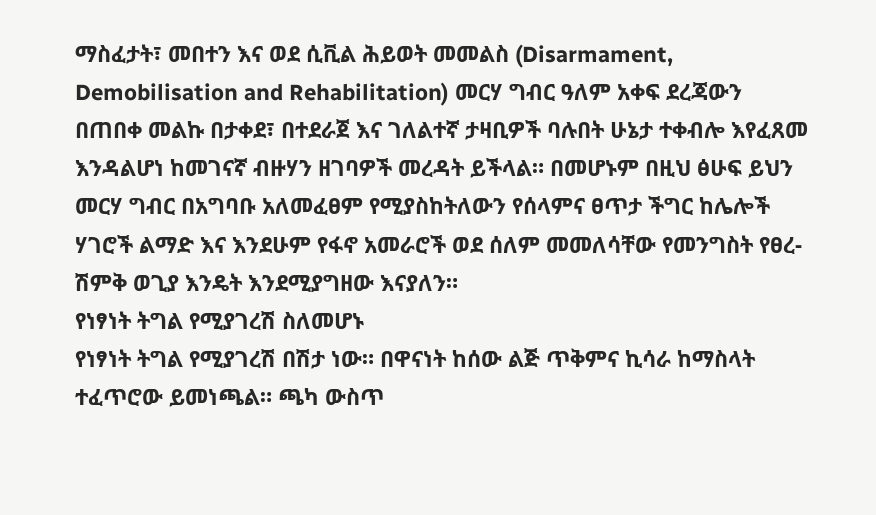ማስፈታት፣ መበተን እና ወደ ሲቪል ሕይወት መመልስ (Disarmament, Demobilisation and Rehabilitation) መርሃ ግብር ዓለም አቀፍ ደረጃውን በጠበቀ መልኩ በታቀደ፣ በተደራጀ እና ገለልተኛ ታዛቢዎች ባሉበት ሁኔታ ተቀብሎ እየፈጸመ እንዳልሆነ ከመገናኛ ብዙሃን ዘገባዎች መረዳት ይችላል። በመሆኑም በዚህ ፅሁፍ ይህን መርሃ ግብር በአግባቡ አለመፈፀም የሚያስከትለውን የሰላምና ፀጥታ ችግር ከሌሎች ሃገሮች ልማድ እና እንደሁም የፋኖ አመራሮች ወደ ሰለም መመለሳቸው የመንግስት የፀረ-ሽምቅ ወጊያ እንዴት እንደሚያግዘው እናያለን።
የነፃነት ትግል የሚያገረሽ ስለመሆኑ
የነፃነት ትግል የሚያገረሽ በሽታ ነው። በዋናነት ከሰው ልጅ ጥቅምና ኪሳራ ከማስላት ተፈጥሮው ይመነጫል። ጫካ ውስጥ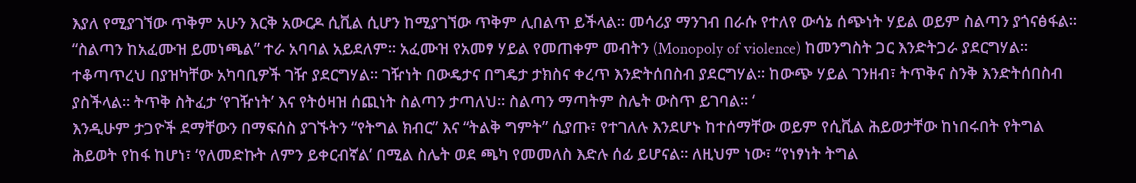እያለ የሚያገኘው ጥቅም አሁን እርቅ አውርዶ ሲቪል ሲሆን ከሚያገኘው ጥቅም ሊበልጥ ይችላል። መሳሪያ ማንገብ በራሱ የተለየ ውሳኔ ሰጭነት ሃይል ወይም ስልጣን ያጎናፅፋል። “ስልጣን ከአፈሙዝ ይመነጫል” ተራ አባባል አይደለም። አፈሙዝ የአመፃ ሃይል የመጠቀም መብትን (Monopoly of violence) ከመንግስት ጋር እንድትጋራ ያደርግሃል፡፡ ተቆጣጥረህ በያዝካቸው አካባቢዎች ገዥ ያደርግሃል፡፡ ገዥነት በውዴታና በግዴታ ታክስና ቀረጥ እንድትሰበስብ ያደርግሃል፡፡ ከውጭ ሃይል ገንዘብ፣ ትጥቅና ስንቅ እንድትሰበስብ ያስችላል፡፡ ትጥቅ ስትፈታ ‘የገዥነት’ እና የትዕዛዝ ሰጪነት ስልጣን ታጣለህ። ስልጣን ማጣትም ስሌት ውስጥ ይገባል። ‘
እንዲሁም ታጋዮች ደማቸውን በማፍሰስ ያገኙትን “የትግል ክብር” እና “ትልቅ ግምት” ሲያጡ፣ የተገለሉ እንደሆኑ ከተሰማቸው ወይም የሲቪል ሕይወታቸው ከነበሩበት የትግል ሕይወት የከፋ ከሆነ፣ ‘የለመድኩት ለምን ይቀርብኛል’ በሚል ስሌት ወደ ጫካ የመመለስ እድሉ ሰፊ ይሆናል። ለዚህም ነው፣ “የነፃነት ትግል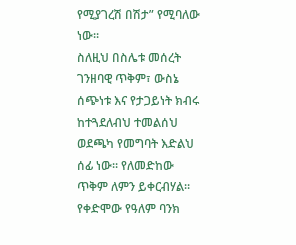የሚያገረሽ በሽታ” የሚባለው ነው።
ስለዚህ በስሌቱ መሰረት ገንዘባዊ ጥቅም፣ ውስኔ ሰጭነቱ እና የታጋይነት ክብሩ ከተጓደለብህ ተመልሰህ ወደጫካ የመግባት እድልህ ሰፊ ነው። የለመድከው ጥቅም ለምን ይቀርብሃል።
የቀድሞው የዓለም ባንክ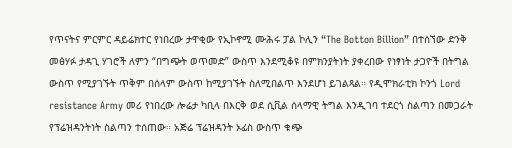የጥናትና ምርምር ዳይሬክተር የነበረው ታዋቂው የኢኮኖሚ ሙሕሩ ፓል ኮሊን “The Botton Billion” በተሰኘው ድንቅ መፅሃፉ ታዳጊ ሃገሮች ለምን “በግጭት ወጥመድ” ውስጥ እንደሚቆዩ በምክንያትነት ያቀረበው የነፃነት ታጋዮች በትግል ውስጥ የሚያገኙት ጥቅም በሰላም ውስጥ ከሚያገኙት ስለሚበልጥ እንደሆነ ይገልጻል። የዲሞክራቲክ ኮንጎ Lord resistance Army መሪ የነበረው ሎሬታ ካቢላ በእርቅ ወደ ሲቪል ሰላማዊ ትግል እንዲገባ ተደርጎ ስልጣን በመጋራት የፕሬዝዳንትነት ስልጣን ተሰጠው። አጅሬ ፕሬዝዳንት ኦፊስ ውስጥ ቁጭ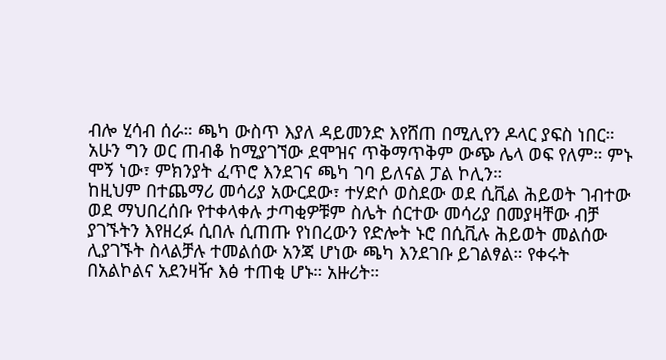ብሎ ሂሳብ ሰራ። ጫካ ውስጥ እያለ ዳይመንድ እየሸጠ በሚሊየን ዶላር ያፍስ ነበር። አሁን ግን ወር ጠብቆ ከሚያገኘው ደሞዝና ጥቅማጥቅም ውጭ ሌላ ወፍ የለም። ምኑ ሞኝ ነው፣ ምክንያት ፈጥሮ እንደገና ጫካ ገባ ይለናል ፓል ኮሊን።
ከዚህም በተጨማሪ መሳሪያ አውርደው፣ ተሃድሶ ወስደው ወደ ሲቪል ሕይወት ገብተው ወደ ማህበረሰቡ የተቀላቀሉ ታጣቂዎቹም ስሌት ሰርተው መሳሪያ በመያዛቸው ብቻ ያገኙትን እየዘረፉ ሲበሉ ሲጠጡ የነበረውን የድሎት ኑሮ በሲቪሉ ሕይወት መልሰው ሊያገኙት ስላልቻሉ ተመልሰው አንጃ ሆነው ጫካ እንደገቡ ይገልፃል። የቀሩት በአልኮልና አደንዛዥ እፅ ተጠቂ ሆኑ። አዙሪት።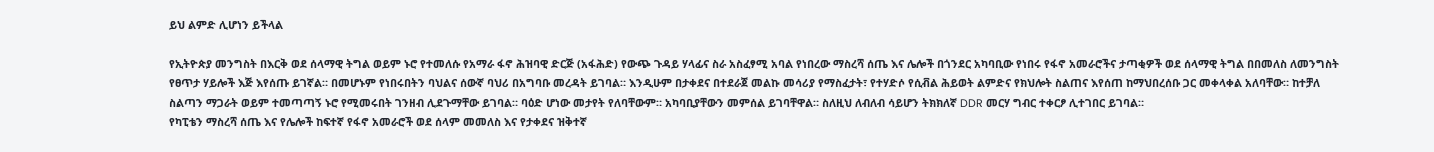ይህ ልምድ ሊሆነን ይችላል

የኢትዮጵያ መንግስት በእርቅ ወደ ሰላማዊ ትግል ወይም ኑሮ የተመለሱ የአማራ ፋኖ ሕዝባዊ ድርጅ (አፋሕድ) የውጭ ጉዳይ ሃላፊና ስራ አስፈፃሚ አባል የነበረው ማስረሻ ሰጤ እና ሌሎች በጎንደር አካባቢው የነበሩ የፋኖ አመራሮችና ታጣቂዎች ወደ ሰላማዊ ትግል በበመለስ ለመንግስት የፀጥታ ሃይሎች እጅ እየሰጡ ይገኛል። በመሆኑም የነበሩበትን ባህልና ሰውኛ ባህሪ በአግባቡ መረዳት ይገባል። እንዲሁም በታቀደና በተደራጀ መልኩ መሳሪያ የማስፈታት፣ የተሃድሶ የሲቭል ሕይወት ልምድና የክህሎት ስልጠና እየሰጠ ከማህበረሰቡ ጋር መቀላቀል አለባቸው። ከተቻለ ስልጣን ማጋራት ወይም ተመጣጣኝ ኑሮ የሚመሩበት ገንዘብ ሊደጉማቸው ይገባል። ባዕድ ሆነው መታየት የለባቸውም። አካባቢያቸውን መምሰል ይገባቸዋል። ስለዚህ ለብለብ ሳይሆን ትክክለኛ DDR መርሃ ግብር ተቀርፆ ሊተገበር ይገባል።
የካፒቴን ማስረሻ ሰጤ እና የሌሎች ከፍተኛ የፋኖ አመራሮች ወደ ሰላም መመለስ እና የታቀደና ዝቅተኛ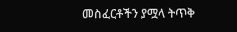መስፈርቶችን ያሟላ ትጥቅ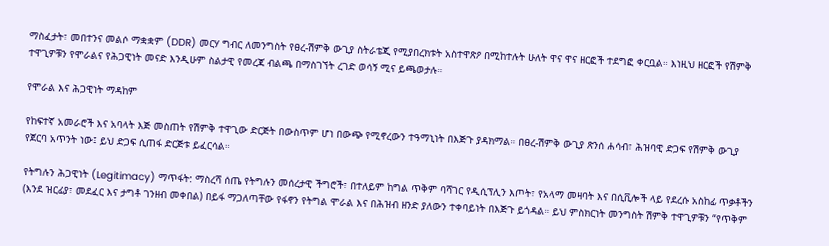ማስፈታት፣ መበተንና መልሶ ማቋቋም (DDR) መርሃ ግብር ለመንግስት የፀረ-ሽምቅ ውጊያ ስትራቴጂ የሚያበረክቱት አስተዋጽዖ በሚከተሉት ሁለት ዋና ዋና ዘርፎች ተደግፎ ቀርቧል። እነዚህ ዘርፎች የሽምቅ ተዋጊዎቹን የሞራልና የሕጋዊነት መናድ እንዲሁም ስልታዊ የመረጃ ብልጫ በማስገኘት ረገድ ወሳኝ ሚና ይጫወታሉ።

የሞራል እና ሕጋዊነት ማዳከም

የከፍተኛ አመራሮች እና አባላት እጅ መስጠት የሽምቅ ተዋጊው ድርጅት በውስጥም ሆነ በውጭ የሚኖረውን ተዓማኒነት በእጅጉ ያዳክማል። በፀረ-ሽምቅ ውጊያ ጽንሰ ሐሳብ፣ ሕዝባዊ ድጋፍ የሽምቅ ውጊያ የጀርባ አጥንት ነው፤ ይህ ድጋፍ ሲጠፋ ድርጅቱ ይፈርሳል።

የትግሉን ሕጋዊነት (Legitimacy) ማጥፋት: ማስረሻ ሰጤ የትግሉን መሰረታዊ ችግሮች፣ በተለይም ከግል ጥቅም ባሻገር የዲሲፕሊን እጦት፣ የአላማ መዛባት እና በሲቪሎች ላይ የደረሱ አስከፊ ጥቃቶችን (እንደ ዝርፊያ፣ መደፈር እና ታግቶ ገንዘብ መቀበል) በይፋ ማጋለጣቸው የፋኖን የትግል ሞራል እና በሕዝብ ዘንድ ያለውን ተቀባይነት በእጅጉ ይጎዳል። ይህ ምስክርነት መንግስት ሽምቅ ተዋጊዎቹን “የጥቅም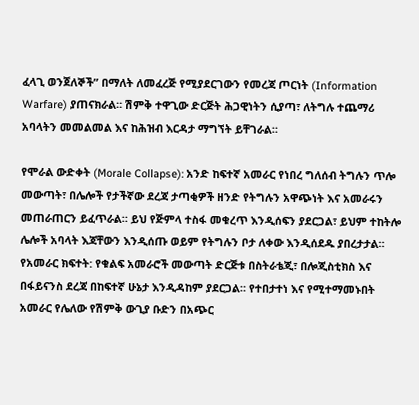ፈላጊ ወንጀለኞች” በማለት ለመፈረጅ የሚያደርገውን የመረጃ ጦርነት (Information Warfare) ያጠናክራል። ሽምቅ ተዋጊው ድርጅት ሕጋዊነትን ሲያጣ፣ ለትግሉ ተጨማሪ አባላትን መመልመል እና ከሕዝብ እርዳታ ማግኘት ይቸገራል።

የሞራል ውድቀት (Morale Collapse): አንድ ከፍተኛ አመራር የነበረ ግለሰብ ትግሉን ጥሎ መውጣት፣ በሌሎች የታችኛው ደረጃ ታጣቂዎች ዘንድ የትግሉን አዋጭነት እና አመራሩን መጠራጠርን ይፈጥራል። ይህ የጅምላ ተስፋ መቁረጥ እንዲሰፍን ያደርጋል፣ ይህም ተከትሎ ሌሎች አባላት እጃቸውን እንዲሰጡ ወይም የትግሉን ቦታ ለቀው እንዲሰደዱ ያበረታታል።
የአመራር ክፍተት: የቁልፍ አመራሮች መውጣት ድርጅቱ በስትራቴጂ፣ በሎጂስቲክስ እና በፋይናንስ ደረጃ በከፍተኛ ሁኔታ እንዲዳከም ያደርጋል። የተበታተነ እና የሚተማመኑበት አመራር የሌለው የሽምቅ ውጊያ ቡድን በአጭር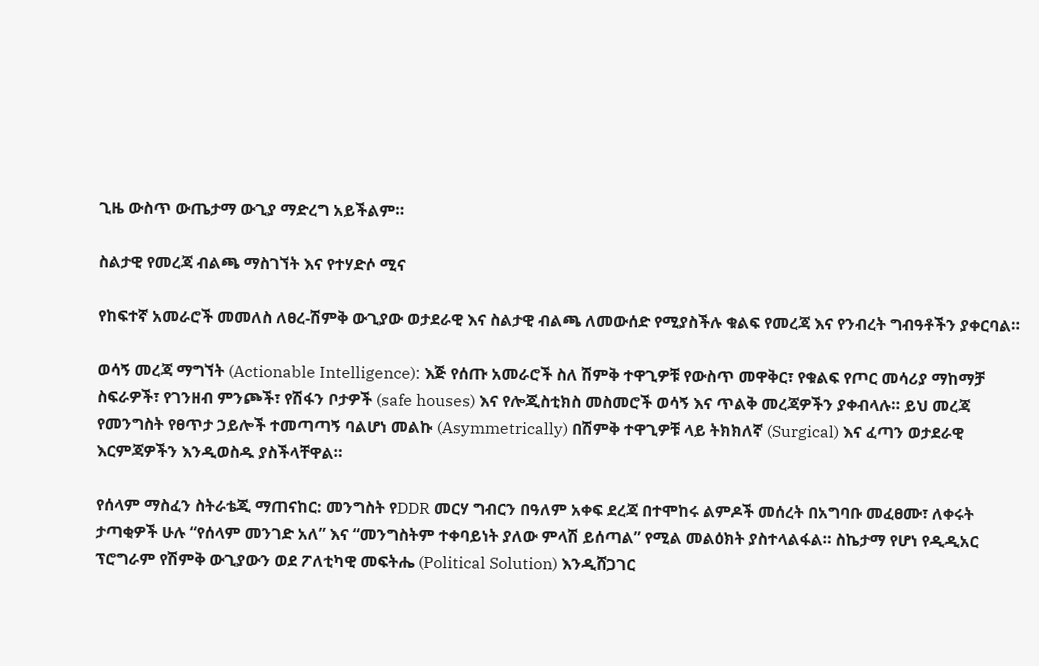ጊዜ ውስጥ ውጤታማ ውጊያ ማድረግ አይችልም።

ስልታዊ የመረጃ ብልጫ ማስገኘት እና የተሃድሶ ሚና

የከፍተኛ አመራሮች መመለስ ለፀረ-ሽምቅ ውጊያው ወታደራዊ እና ስልታዊ ብልጫ ለመውሰድ የሚያስችሉ ቁልፍ የመረጃ እና የንብረት ግብዓቶችን ያቀርባል።

ወሳኝ መረጃ ማግኘት (Actionable Intelligence): እጅ የሰጡ አመራሮች ስለ ሽምቅ ተዋጊዎቹ የውስጥ መዋቅር፣ የቁልፍ የጦር መሳሪያ ማከማቻ ስፍራዎች፣ የገንዘብ ምንጮች፣ የሽፋን ቦታዎች (safe houses) እና የሎጂስቲክስ መስመሮች ወሳኝ እና ጥልቅ መረጃዎችን ያቀብላሉ። ይህ መረጃ የመንግስት የፀጥታ ኃይሎች ተመጣጣኝ ባልሆነ መልኩ (Asymmetrically) በሽምቅ ተዋጊዎቹ ላይ ትክክለኛ (Surgical) እና ፈጣን ወታደራዊ እርምጃዎችን እንዲወስዱ ያስችላቸዋል።

የሰላም ማስፈን ስትራቴጂ ማጠናከር: መንግስት የDDR መርሃ ግብርን በዓለም አቀፍ ደረጃ በተሞከሩ ልምዶች መሰረት በአግባቡ መፈፀሙ፣ ለቀሩት ታጣቂዎች ሁሉ “የሰላም መንገድ አለ” እና “መንግስትም ተቀባይነት ያለው ምላሽ ይሰጣል” የሚል መልዕክት ያስተላልፋል። ስኬታማ የሆነ የዲዲአር ፕሮግራም የሽምቅ ውጊያውን ወደ ፖለቲካዊ መፍትሔ (Political Solution) እንዲሸጋገር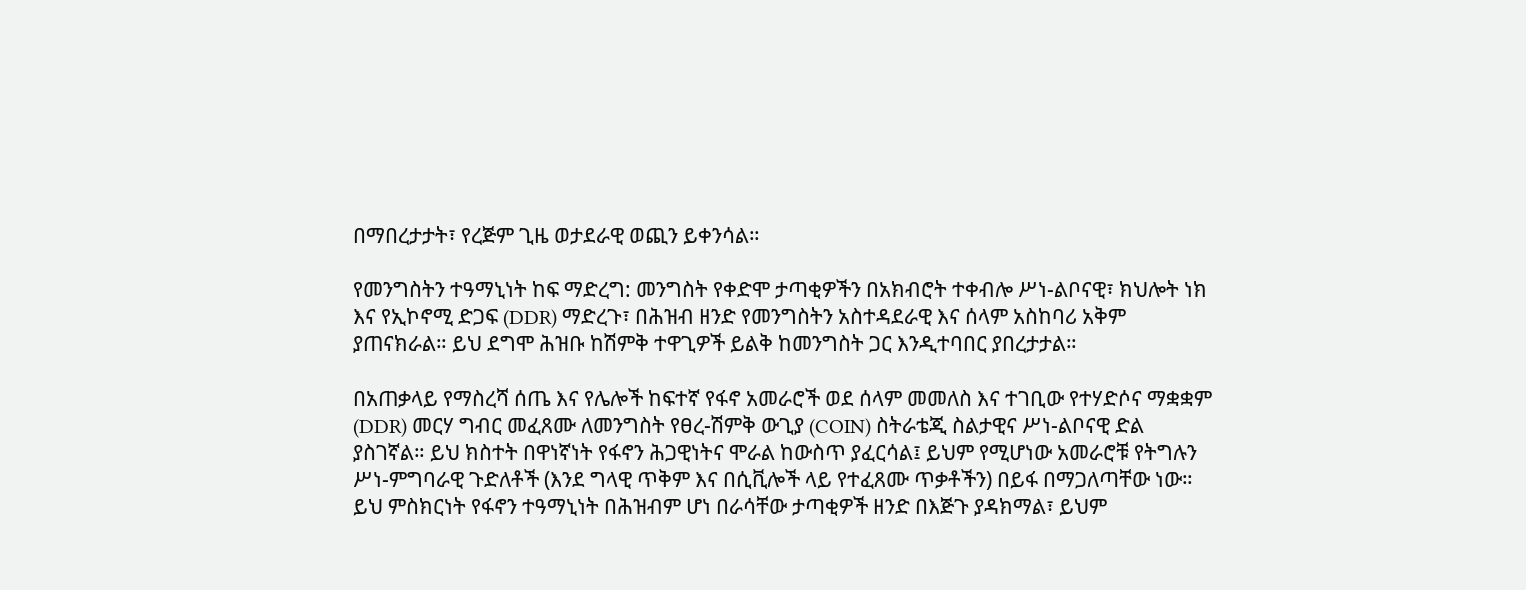በማበረታታት፣ የረጅም ጊዜ ወታደራዊ ወጪን ይቀንሳል።

የመንግስትን ተዓማኒነት ከፍ ማድረግ: መንግስት የቀድሞ ታጣቂዎችን በአክብሮት ተቀብሎ ሥነ-ልቦናዊ፣ ክህሎት ነክ እና የኢኮኖሚ ድጋፍ (DDR) ማድረጉ፣ በሕዝብ ዘንድ የመንግስትን አስተዳደራዊ እና ሰላም አስከባሪ አቅም ያጠናክራል። ይህ ደግሞ ሕዝቡ ከሽምቅ ተዋጊዎች ይልቅ ከመንግስት ጋር እንዲተባበር ያበረታታል።

በአጠቃላይ የማስረሻ ሰጤ እና የሌሎች ከፍተኛ የፋኖ አመራሮች ወደ ሰላም መመለስ እና ተገቢው የተሃድሶና ማቋቋም (DDR) መርሃ ግብር መፈጸሙ ለመንግስት የፀረ-ሽምቅ ውጊያ (COIN) ስትራቴጂ ስልታዊና ሥነ-ልቦናዊ ድል ያስገኛል። ይህ ክስተት በዋነኛነት የፋኖን ሕጋዊነትና ሞራል ከውስጥ ያፈርሳል፤ ይህም የሚሆነው አመራሮቹ የትግሉን ሥነ-ምግባራዊ ጉድለቶች (እንደ ግላዊ ጥቅም እና በሲቪሎች ላይ የተፈጸሙ ጥቃቶችን) በይፋ በማጋለጣቸው ነው። ይህ ምስክርነት የፋኖን ተዓማኒነት በሕዝብም ሆነ በራሳቸው ታጣቂዎች ዘንድ በእጅጉ ያዳክማል፣ ይህም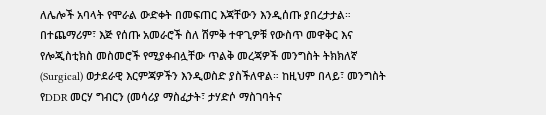ለሌሎች አባላት የሞራል ውድቀት በመፍጠር እጃቸውን እንዲሰጡ ያበረታታል። በተጨማሪም፣ እጅ የሰጡ አመራሮች ስለ ሽምቅ ተዋጊዎቹ የውስጥ መዋቅር እና የሎጂስቲክስ መስመሮች የሚያቀብሏቸው ጥልቅ መረጃዎች መንግስት ትክክለኛ (Surgical) ወታደራዊ እርምጃዎችን እንዲወስድ ያስችለዋል። ከዚህም በላይ፣ መንግስት የDDR መርሃ ግብርን (መሳሪያ ማስፈታት፣ ታሃድሶ ማስገባትና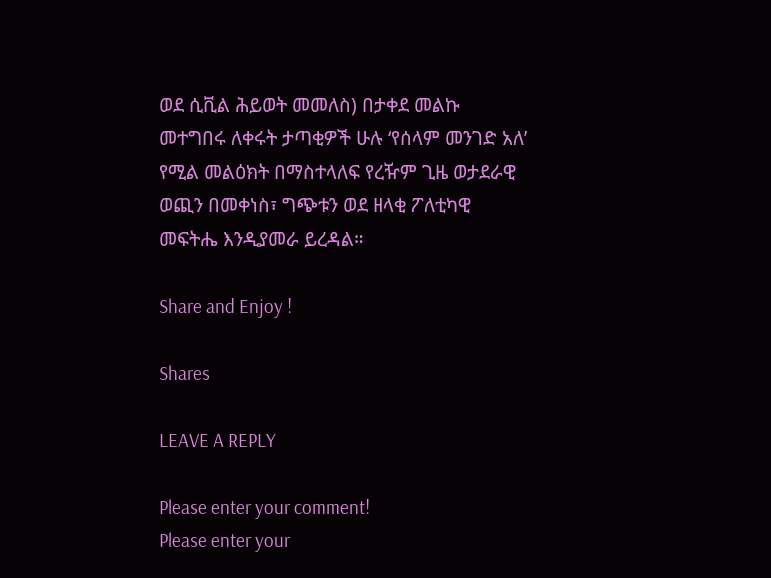ወደ ሲቪል ሕይወት መመለስ) በታቀደ መልኩ መተግበሩ ለቀሩት ታጣቂዎች ሁሉ ‘የሰላም መንገድ አለ’ የሚል መልዕክት በማስተላለፍ የረዥም ጊዜ ወታደራዊ ወጪን በመቀነስ፣ ግጭቱን ወደ ዘላቂ ፖለቲካዊ መፍትሔ እንዲያመራ ይረዳል።

Share and Enjoy !

Shares

LEAVE A REPLY

Please enter your comment!
Please enter your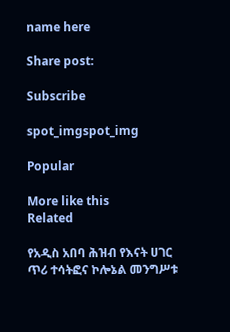name here

Share post:

Subscribe

spot_imgspot_img

Popular

More like this
Related

የአዲስ አበባ ሕዝብ የእናት ሀገር ጥሪ ተሳትፎና ኮሎኔል መንግሥቱ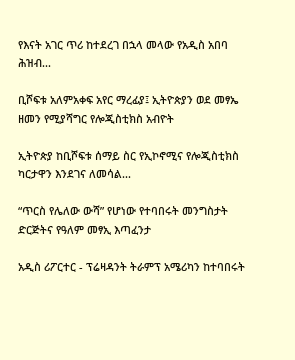የእናት አገር ጥሪ ከተደረገ በኋላ መላው የአዲስ አበባ ሕዝብ...

ቢሾፍቱ አለምአቀፍ አየር ማረፊያ፤ ኢትዮጵያን ወደ መፃኤ ዘመን የሚያሻግር የሎጂስቲክስ አብዮት

ኢትዮጵያ ከቢሾፍቱ ሰማይ ስር የኢኮኖሚና የሎጂስቲክስ ካርታዋን እንደገና ለመሳል...

“ጥርስ የሌለው ውሻ” የሆነው የተባበሩት መንግስታት ድርጅትና የዓለም መፃኢ እጣፈንታ

አዲስ ሪፖርተር - ፕሬዛዳንት ትራምፕ አሜሪካን ከተባበሩት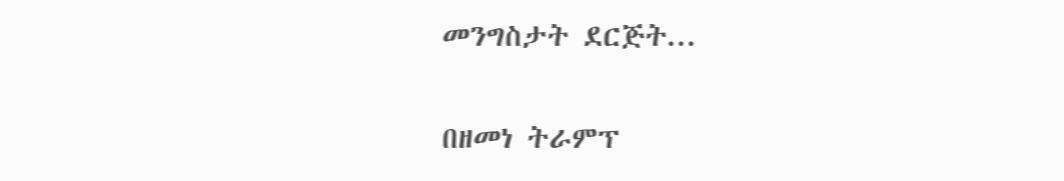መንግስታት ደርጅት...

በዘመነ ትራምፕ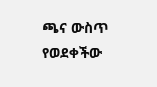ጫና ውስጥ የወደቀችው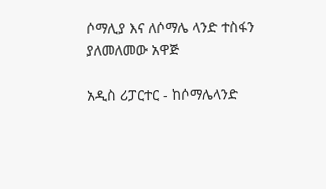ሶማሊያ እና ለሶማሌ ላንድ ተስፋን ያለመለመው አዋጅ

አዲስ ሪፓርተር - ከሶማሌላንድ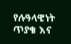የሉዓላዊነት ጥያቄ እና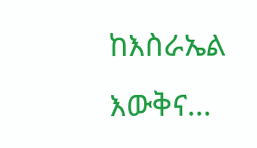ከእስራኤል እውቅና...